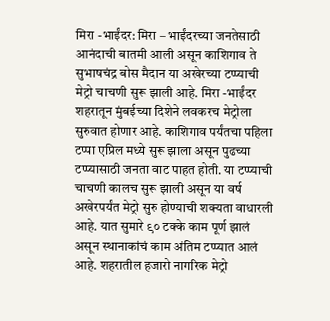मिरा -भाईंदर: मिरा – भाईंदरच्या जनतेसाठी आनंदाची बातमी आली असून काशिगाव ते सुभाषचंद्र बोस मैदान या अखेरच्या टप्प्याची मेट्रो चाचणी सुरू झाली आहे. मिरा -भाईंदर शहरातून मुंबईच्या दिशेने लवकरच मेट्रोला सुरुवात होणार आहे. काशिगाव पर्यंतचा पहिला टप्पा एप्रिल मध्ये सुरू झाला असून पुढच्या टप्प्यासाठी जनता वाट पाहत होती. या टप्प्याची चाचणी कालच सुरू झाली असून या वर्ष अखेरपर्यंत मेट्रो सुरु होण्याची शक्यता वाधारली आहे. यात सुमारे ९० टक्के काम पूर्ण झालं असून स्थानाकांचं काम अंतिम टप्प्यात आलं आहे. शहरातील हजारो नागरिक मेट्रो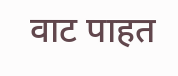वाट पाहत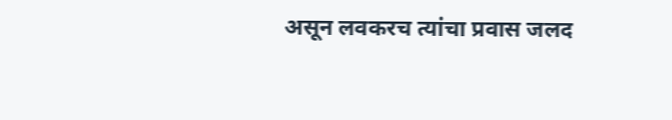असून लवकरच त्यांचा प्रवास जलद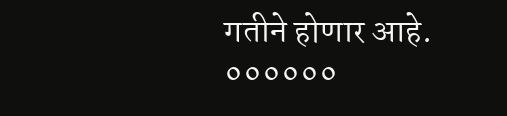गतीने होणार आहे.
००००००